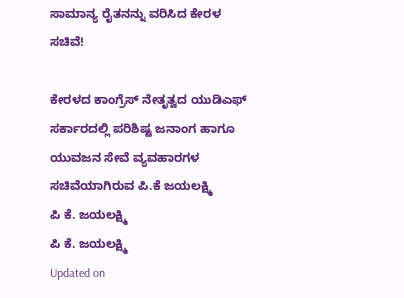ಸಾಮಾನ್ಯ ರೈತನನ್ನು ವರಿಸಿದ ಕೇರಳ ಸಚಿವೆ!

ಕೇರಳದ ಕಾಂಗ್ರೆಸ್ ನೇತೃತ್ವದ ಯುಡಿಎಫ್ ಸರ್ಕಾರದಲ್ಲಿ ಪರಿಶಿಷ್ಟ ಜನಾಂಗ ಹಾಗೂ ಯುವಜನ ಸೇವೆ ವ್ಯವಹಾರಗಳ ಸಚಿವೆಯಾಗಿರುವ ಪಿ.ಕೆ ಜಯಲಕ್ಷ್ಮಿ
ಪಿ ಕೆ. ಜಯಲಕ್ಷ್ಮಿ
ಪಿ ಕೆ. ಜಯಲಕ್ಷ್ಮಿ
Updated on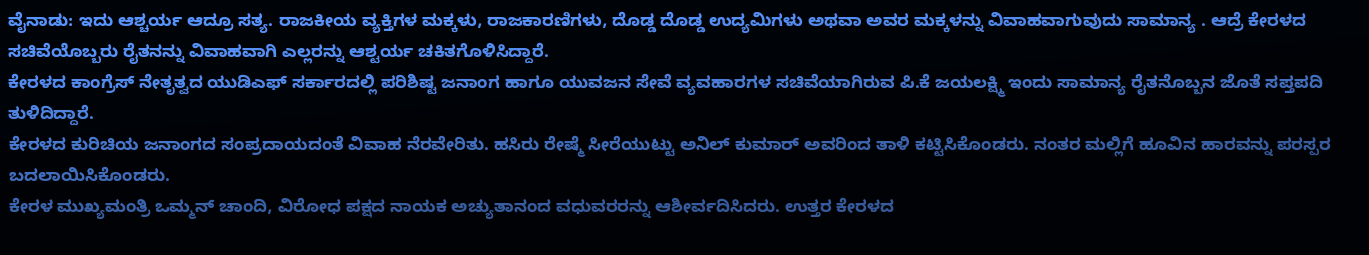ವೈನಾಡು: ಇದು ಆಶ್ಚರ್ಯ ಆದ್ರೂ ಸತ್ಯ. ರಾಜಕೀಯ ವ್ಯಕ್ತಿಗಳ ಮಕ್ಕಳು, ರಾಜಕಾರಣಿಗಳು, ದೊಡ್ಡ ದೊಡ್ಡ ಉದ್ಯಮಿಗಳು ಅಥವಾ ಅವರ ಮಕ್ಕಳನ್ನು ವಿವಾಹವಾಗುವುದು ಸಾಮಾನ್ಯ . ಆದ್ರೆ ಕೇರಳದ ಸಚಿವೆಯೊಬ್ಬರು ರೈತನನ್ನು ವಿವಾಹವಾಗಿ ಎಲ್ಲರನ್ನು ಆಶ್ಟರ್ಯ ಚಕಿತಗೊಳಿಸಿದ್ದಾರೆ.
ಕೇರಳದ ಕಾಂಗ್ರೆಸ್ ನೇತೃತ್ವದ ಯುಡಿಎಫ್ ಸರ್ಕಾರದಲ್ಲಿ ಪರಿಶಿಷ್ಟ ಜನಾಂಗ ಹಾಗೂ ಯುವಜನ ಸೇವೆ ವ್ಯವಹಾರಗಳ ಸಚಿವೆಯಾಗಿರುವ ಪಿ.ಕೆ ಜಯಲಕ್ಷ್ಮಿ ಇಂದು ಸಾಮಾನ್ಯ ರೈತನೊಬ್ಬನ ಜೊತೆ ಸಪ್ತಪದಿ ತುಳಿದಿದ್ದಾರೆ.
ಕೇರಳದ ಕುರಿಚಿಯ ಜನಾಂಗದ ಸಂಪ್ರದಾಯದಂತೆ ವಿವಾಹ ನೆರವೇರಿತು. ಹಸಿರು ರೇಷ್ಮೆ ಸೀರೆಯುಟ್ಟು ಅನಿಲ್ ಕುಮಾರ್ ಅವರಿಂದ ತಾಳಿ ಕಟ್ಟಿಸಿಕೊಂಡರು. ನಂತರ ಮಲ್ಲಿಗೆ ಹೂವಿನ ಹಾರವನ್ನು ಪರಸ್ಪರ ಬದಲಾಯಿಸಿಕೊಂಡರು.
ಕೇರಳ ಮುಖ್ಯಮಂತ್ರಿ ಒಮ್ಮನ್ ಚಾಂದಿ, ವಿರೋಧ ಪಕ್ಷದ ನಾಯಕ ಅಚ್ಯುತಾನಂದ ವಧುವರರನ್ನು ಆಶೀರ್ವದಿಸಿದರು. ಉತ್ತರ ಕೇರಳದ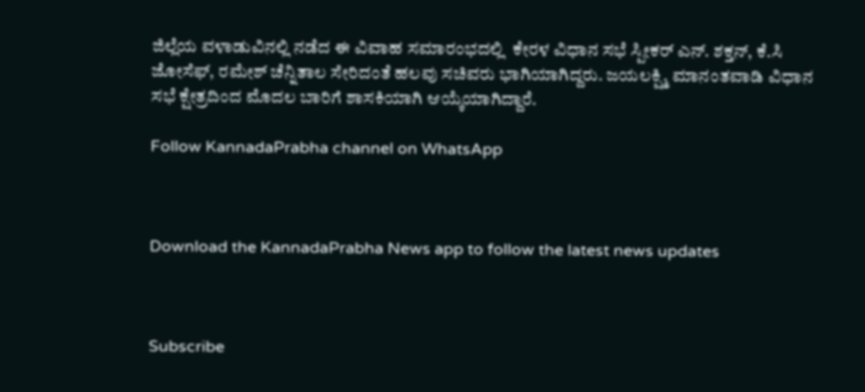ಜಿಲ್ಲೆಯ ವಳಾಡುವಿನಲ್ಲಿ ನಡೆದ ಈ ವಿವಾಹ ಸಮಾರಂಭದಲ್ಲಿ  ಕೇರಳ ವಿಧಾನ ಸಭೆ ಸ್ಪೀಕರ್ ಎನ್. ಶಕ್ತನ್, ಕೆ.ಸಿ ಜೋಸೆಫ್, ರಮೇಶ್ ಚೆನ್ನಿತಾಲ ಸೇರಿದಂತೆ ಹಲವು ಸಚಿವರು ಭಾಗಿಯಾಗಿದ್ದರು. ಜಯಲಕ್ಷ್ಮಿ ಮಾನಂತವಾಡಿ ವಿಧಾನ ಸಭೆ ಕ್ಷೇತ್ರದಿಂದ ಮೊದಲ ಬಾರಿಗೆ ಶಾಸಕಿಯಾಗಿ ಆಯ್ಕೆಯಾಗಿದ್ದಾರೆ.

Follow KannadaPrabha channel on WhatsApp



Download the KannadaPrabha News app to follow the latest news updates



Subscribe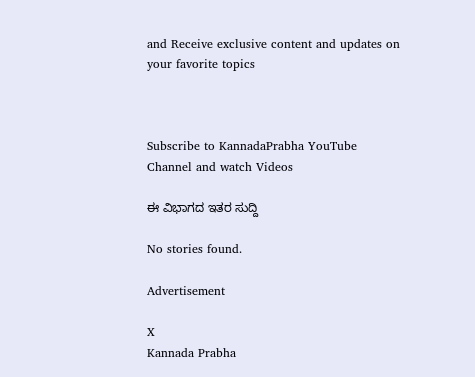and Receive exclusive content and updates on your favorite topics



Subscribe to KannadaPrabha YouTube Channel and watch Videos

ಈ ವಿಭಾಗದ ಇತರ ಸುದ್ದಿ

No stories found.

Advertisement

X
Kannada Prabha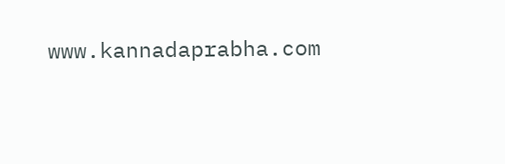www.kannadaprabha.com